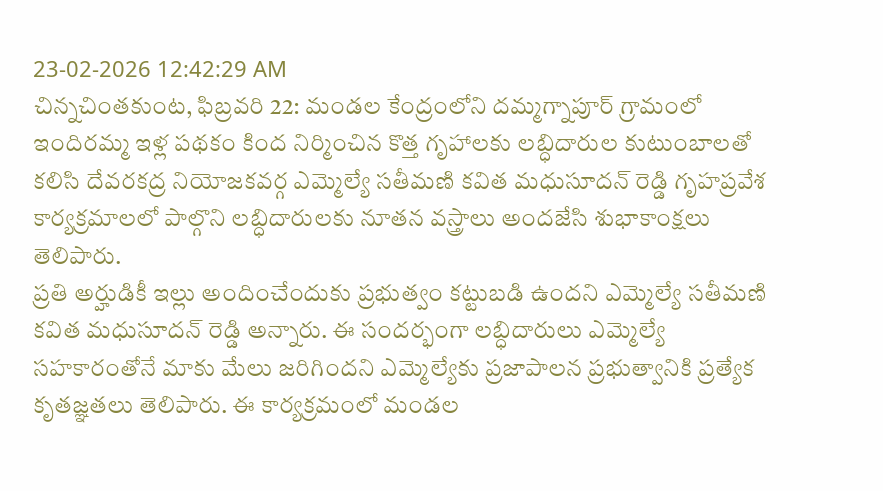23-02-2026 12:42:29 AM
చిన్నచింతకుంట, ఫిబ్రవరి 22: మండల కేంద్రంలోని దమ్మగ్నాపూర్ గ్రామంలో ఇందిరమ్మ ఇళ్ల పథకం కింద నిర్మించిన కొత్త గృహాలకు లబ్ధిదారుల కుటుంబాలతో కలిసి దేవరకద్ర నియోజకవర్గ ఎమ్మెల్యే సతీమణి కవిత మధుసూదన్ రెడ్డి గృహప్రవేశ కార్యక్రమాలలో పాల్గొని లబ్ధిదారులకు నూతన వస్త్రాలు అందజేసి శుభాకాంక్షలు తెలిపారు.
ప్రతి అర్హుడికీ ఇల్లు అందించేందుకు ప్రభుత్వం కట్టుబడి ఉందని ఎమ్మెల్యే సతీమణి కవిత మధుసూదన్ రెడ్డి అన్నారు. ఈ సందర్భంగా లబ్ధిదారులు ఎమ్మెల్యే సహకారంతోనే మాకు మేలు జరిగిందని ఎమ్మెల్యేకు ప్రజాపాలన ప్రభుత్వానికి ప్రత్యేక కృతజ్ఞతలు తెలిపారు. ఈ కార్యక్రమంలో మండల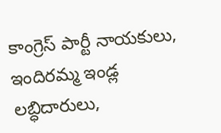కాంగ్రెస్ పార్టీ నాయకులు, ఇందిరమ్మ ఇండ్ల లబ్ధిదారులు,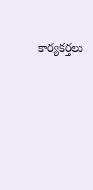కార్యకర్తలు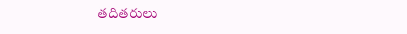తదితరులు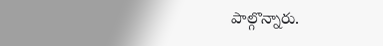పాల్గొన్నారు.